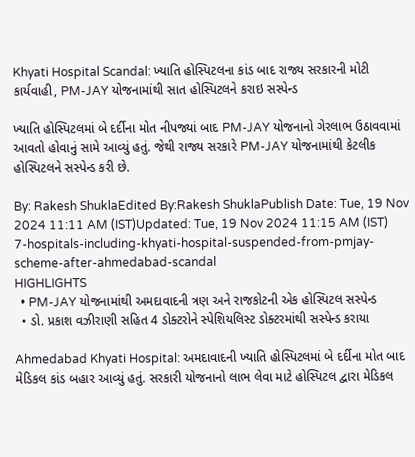Khyati Hospital Scandal: ખ્યાતિ હોસ્પિટલના કાંડ બાદ રાજ્ય સરકારની મોટી કાર્યવાહી, PM-JAY યોજનામાંથી સાત હોસ્પિટલને કરાઇ સસ્પેન્ડ

ખ્યાતિ હોસ્પિટલમાં બે દર્દીના મોત નીપજ્યાં બાદ PM-JAY યોજનાનો ગેરલાભ ઉઠાવવામાં આવતો હોવાનું સામે આવ્યું હતું. જેથી રાજ્ય સરકારે PM-JAY યોજનામાંથી કેટલીક હોસ્પિટલને સસ્પેન્ડ કરી છે.

By: Rakesh ShuklaEdited By:Rakesh ShuklaPublish Date: Tue, 19 Nov 2024 11:11 AM (IST)Updated: Tue, 19 Nov 2024 11:15 AM (IST)
7-hospitals-including-khyati-hospital-suspended-from-pmjay-scheme-after-ahmedabad-scandal
HIGHLIGHTS
  • PM-JAY યોજનામાંથી અમદાવાદની ત્રણ અને રાજકોટની એક હોસ્પિટલ સસ્પેન્ડ
  • ડો. પ્રકાશ વઝીરાણી સહિત 4 ડોક્ટરોને સ્પેશિયલિસ્ટ ડોક્ટરમાંથી સસ્પેન્ડ કરાયા

Ahmedabad Khyati Hospital: અમદાવાદની ખ્યાતિ હોસ્પિટલમાં બે દર્દીના મોત બાદ મેડિકલ કાંડ બહાર આવ્યું હતું. સરકારી યોજનાનો લાભ લેવા માટે હોસ્પિટલ દ્વારા મેડિકલ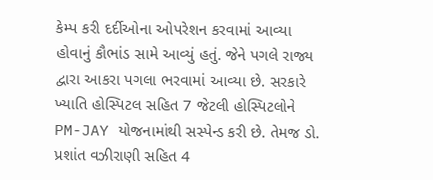કેમ્પ કરી દર્દીઓના ઓપરેશન કરવામાં આવ્યા હોવાનું કૌભાંડ સામે આવ્યું હતું. જેને પગલે રાજ્ય દ્વારા આકરા પગલા ભરવામાં આવ્યા છે. સરકારે ખ્યાતિ હોસ્પિટલ સહિત 7 જેટલી હોસ્પિટલોને PM-JAY યોજનામાંથી સસ્પેન્ડ કરી છે. તેમજ ડો. પ્રશાંત વઝીરાણી સહિત 4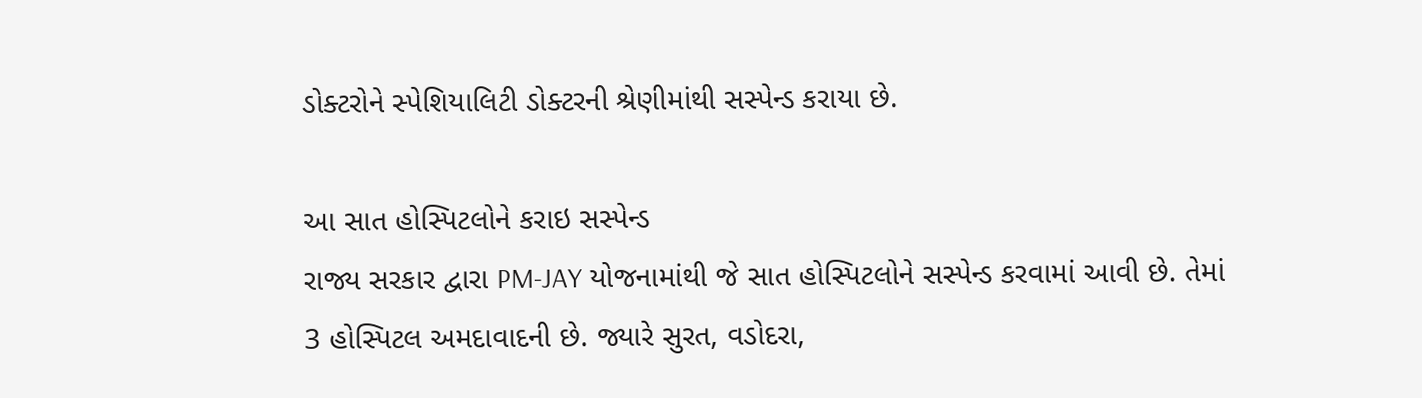ડોક્ટરોને સ્પેશિયાલિટી ડોક્ટરની શ્રેણીમાંથી સસ્પેન્ડ કરાયા છે.

આ સાત હોસ્પિટલોને કરાઇ સસ્પેન્ડ
રાજ્ય સરકાર દ્વારા PM-JAY યોજનામાંથી જે સાત હોસ્પિટલોને સસ્પેન્ડ કરવામાં આવી છે. તેમાં 3 હોસ્પિટલ અમદાવાદની છે. જ્યારે સુરત, વડોદરા,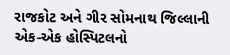રાજકોટ અને ગીર સોમનાથ જિલ્લાની એક-એક હોસ્પિટલનો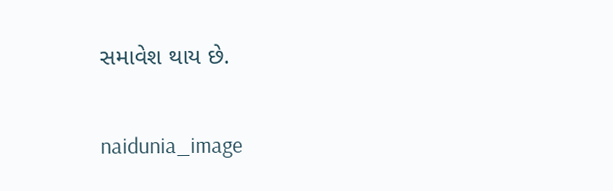સમાવેશ થાય છે.

naidunia_image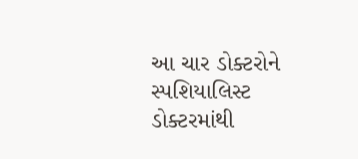આ ચાર ડોક્ટરોને સ્પશિયાલિસ્ટ ડોક્ટરમાંથી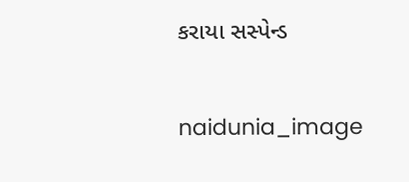કરાયા સસ્પેન્ડ

naidunia_image